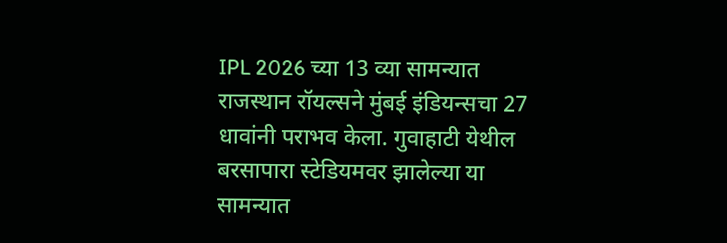IPL 2026 च्या 13 व्या सामन्यात राजस्थान रॉयल्सने मुंबई इंडियन्सचा 27 धावांनी पराभव केला. गुवाहाटी येथील बरसापारा स्टेडियमवर झालेल्या या सामन्यात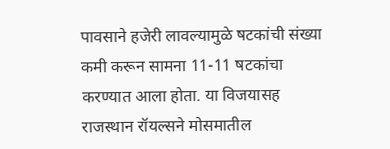पावसाने हजेरी लावल्यामुळे षटकांची संख्या कमी करून सामना 11-11 षटकांचा करण्यात आला होता. या विजयासह राजस्थान रॉयल्सने मोसमातील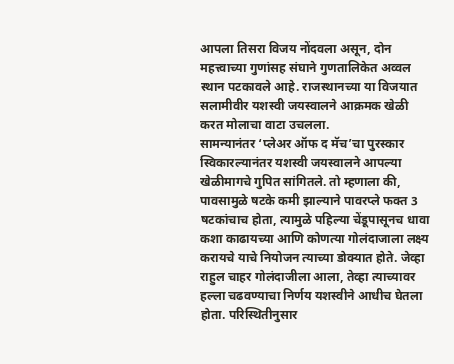आपला तिसरा विजय नोंदवला असून, दोन महत्त्वाच्या गुणांसह संघाने गुणतालिकेत अव्वल स्थान पटकावले आहे. राजस्थानच्या या विजयात सलामीवीर यशस्वी जयस्वालने आक्रमक खेळी करत मोलाचा वाटा उचलला.
सामन्यानंतर ‘प्लेअर ऑफ द मॅच’चा पुरस्कार स्विकारल्यानंतर यशस्वी जयस्वालने आपल्या खेळीमागचे गुपित सांगितले. तो म्हणाला की, पावसामुळे षटके कमी झाल्याने पावरप्ले फक्त 3 षटकांचाच होता, त्यामुळे पहिल्या चेंडूपासूनच धावा कशा काढायच्या आणि कोणत्या गोलंदाजाला लक्ष्य करायचे याचे नियोजन त्याच्या डोक्यात होते. जेव्हा राहुल चाहर गोलंदाजीला आला, तेव्हा त्याच्यावर हल्ला चढवण्याचा निर्णय यशस्वीने आधीच घेतला होता. परिस्थितीनुसार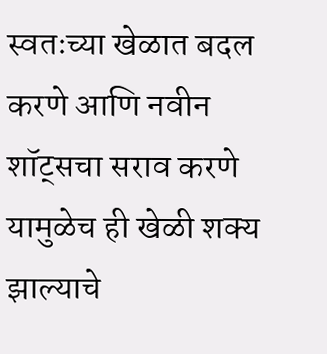स्वतःच्या खेळात बदल करणे आणि नवीन शॉट्सचा सराव करणे यामुळेच ही खेळी शक्य झाल्याचे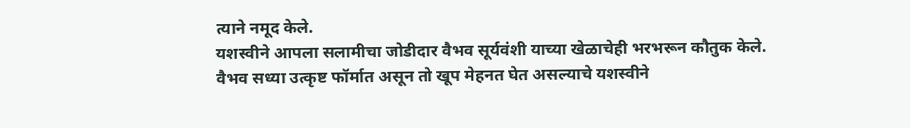त्याने नमूद केले.
यशस्वीने आपला सलामीचा जोडीदार वैभव सूर्यवंशी याच्या खेळाचेही भरभरून कौतुक केले. वैभव सध्या उत्कृष्ट फॉर्मात असून तो खूप मेहनत घेत असल्याचे यशस्वीने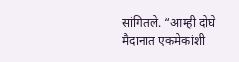सांगितले. “आम्ही दोघे मैदानात एकमेकांशी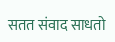सतत संवाद साधतो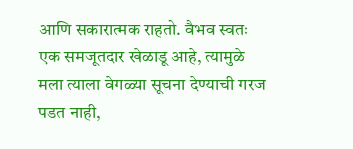आणि सकारात्मक राहतो. वैभव स्वतः एक समजूतदार खेळाडू आहे, त्यामुळे मला त्याला वेगळ्या सूचना देण्याची गरज पडत नाही,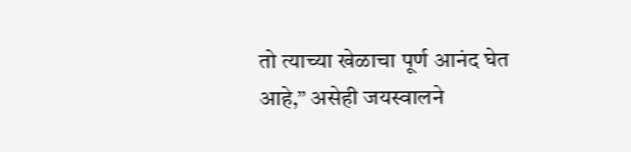तो त्याच्या खेळाचा पूर्ण आनंद घेत आहे,” असेही जयस्वालने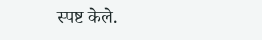स्पष्ट केले.